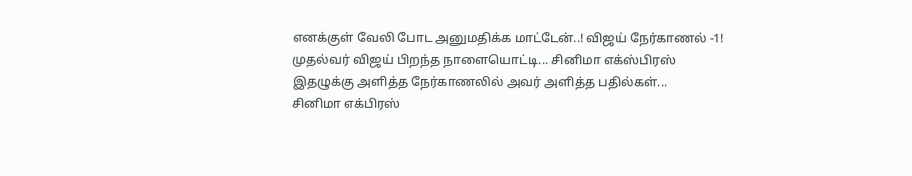எனக்குள் வேலி போட அனுமதிக்க மாட்டேன்..! விஜய் நேர்காணல் -1!
முதல்வர் விஜய் பிறந்த நாளையொட்டி... சினிமா எக்ஸ்பிரஸ் இதழுக்கு அளித்த நேர்காணலில் அவர் அளித்த பதில்கள்...
சினிமா எக்பிரஸ்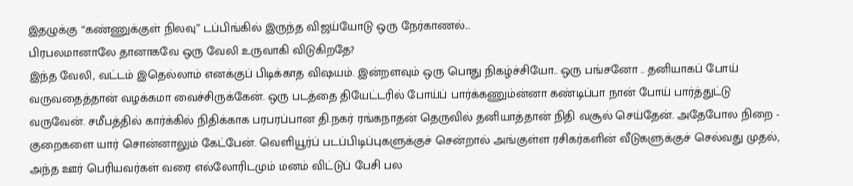இதழுக்கு “கண்ணுக்குள் நிலவு” டப்பிங்கில் இருந்த விஜய்யோடு ஒரு நேர்காணல்...
பிரபலமானாலே தானாகவே ஒரு வேலி உருவாகி விடுகிறதே?
இந்த வேலி, வட்டம் இதெல்லாம் எனக்குப் பிடிக்காத விஷயம். இன்றளவும் ஒரு பொது நிகழ்ச்சியோ.. ஒரு பங்சனோ .. தனியாகப் போய் வருவதைத்தான் வழக்கமா வைச்சிருக்கேன். ஒரு படத்தை தியேட்டரில் போய்ப் பார்க்கணும்ன்னா கண்டிப்பா நான் போய் பார்த்துட்டு வருவேன். சமீபத்தில் கார்க்கில் நிதிக்காக பரபரப்பான தி.நகர் ரங்கநாதன் தெருவில் தனியாத்தான் நிதி வசூல் செய்தேன். அதேபோல நிறை - குறைகளை யார் சொன்னாலும் கேட்பேன். வெளியூர்ப் படப்பிடிப்புகளுக்குச் சென்றால் அங்குள்ள ரசிகர்களின் வீடுகளுக்குச் செல்வது முதல், அந்த ஊர் பெரியவர்கள் வரை எல்லோரிடமும் மனம் விட்டுப் பேசி பல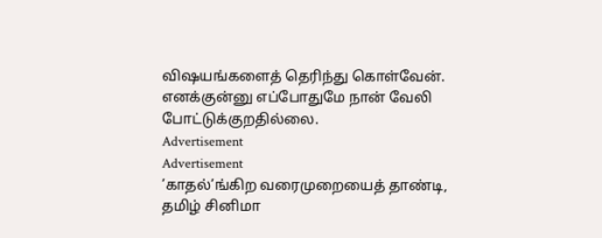விஷயங்களைத் தெரிந்து கொள்வேன். எனக்குன்னு எப்போதுமே நான் வேலி போட்டுக்குறதில்லை.
Advertisement
Advertisement
’காதல்’ங்கிற வரைமுறையைத் தாண்டி, தமிழ் சினிமா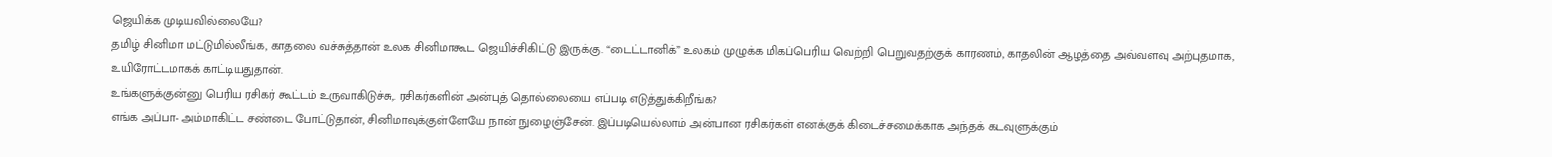ஜெயிக்க முடியவில்லையே?
தமிழ் சினிமா மட்டுமில்லீங்க, காதலை வச்சுத்தான் உலக சினிமாகூட ஜெயிச்சிகிட்டு இருக்கு. “டைட்டானிக்” உலகம் முழுக்க மிகப்பெரிய வெற்றி பெறுவதற்குக் காரணம், காதலின் ஆழத்தை அவ்வளவு அற்புதமாக, உயிரோட்டமாகக் காட்டியதுதான்.
உங்களுக்குன்னு பெரிய ரசிகர் கூட்டம் உருவாகிடுச்சு,. ரசிகர்களின் அன்புத் தொல்லையை எப்படி எடுத்துக்கிறீங்க?
எங்க அப்பா- அம்மாகிட்ட சண்டை போட்டுதான், சினிமாவுக்குள்ளேயே நான் நுழைஞ்சேன். இப்படியெல்லாம் அன்பான ரசிகர்கள் எனக்குக் கிடைச்சமைக்காக அந்தக் கடவுளுக்கும்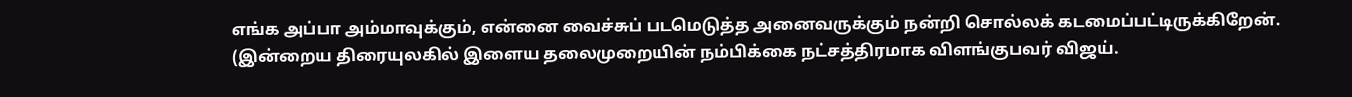எங்க அப்பா அம்மாவுக்கும், என்னை வைச்சுப் படமெடுத்த அனைவருக்கும் நன்றி சொல்லக் கடமைப்பட்டிருக்கிறேன்.
(இன்றைய திரையுலகில் இளைய தலைமுறையின் நம்பிக்கை நட்சத்திரமாக விளங்குபவர் விஜய்.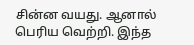சின்ன வயது. ஆனால் பெரிய வெற்றி. இந்த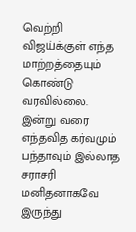வெற்றி விஜய்க்குள் எந்த மாற்றத்தையும் கொண்டு வரவில்லை. இன்று வரை எந்தவித கர்வமும் பந்தாவும் இல்லாத சராசரி மனிதனாகவே இருந்து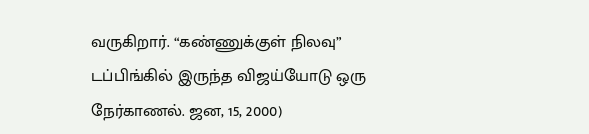வருகிறார். “கண்ணுக்குள் நிலவு” டப்பிங்கில் இருந்த விஜய்யோடு ஒரு நேர்காணல். ஜன, 15, 2000)